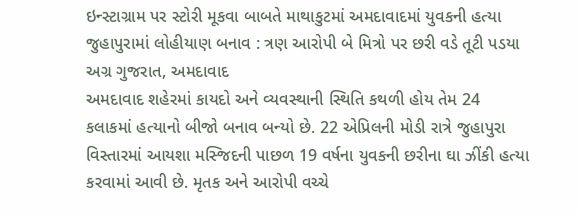ઇન્સ્ટાગ્રામ પર સ્ટોરી મૂકવા બાબતે માથાકુટમાં અમદાવાદમાં યુવકની હત્યા
જુહાપુરામાં લોહીયાણ બનાવ : ત્રણ આરોપી બે મિત્રો પર છરી વડે તૂટી પડયા
અગ્ર ગુજરાત, અમદાવાદ
અમદાવાદ શહેરમાં કાયદો અને વ્યવસ્થાની સ્થિતિ કથળી હોય તેમ 24 કલાકમાં હત્યાનો બીજો બનાવ બન્યો છે. 22 એપ્રિલની મોડી રાત્રે જુહાપુરા વિસ્તારમાં આયશા મસ્જિદની પાછળ 19 વર્ષના યુવકની છરીના ઘા ઝીંકી હત્યા કરવામાં આવી છે. મૃતક અને આરોપી વચ્ચે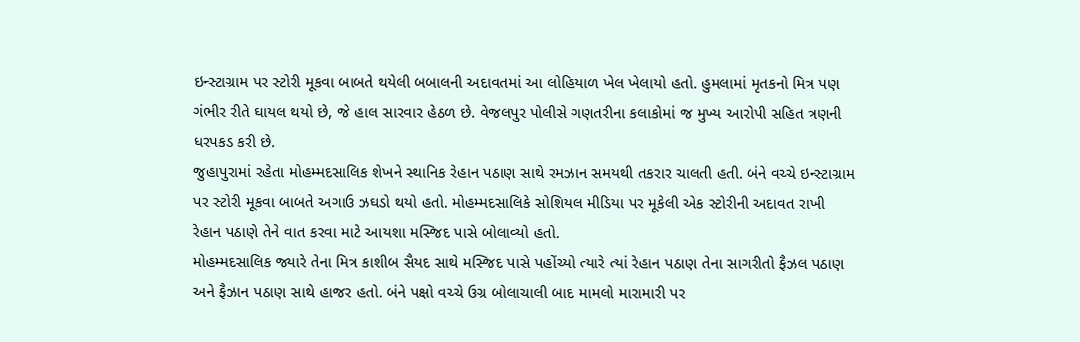ઇન્સ્ટાગ્રામ પર સ્ટોરી મૂકવા બાબતે થયેલી બબાલની અદાવતમાં આ લોહિયાળ ખેલ ખેલાયો હતો. હુમલામાં મૃતકનો મિત્ર પણ ગંભીર રીતે ઘાયલ થયો છે, જે હાલ સારવાર હેઠળ છે. વેજલપુર પોલીસે ગણતરીના કલાકોમાં જ મુખ્ય આરોપી સહિત ત્રણની ધરપકડ કરી છે.
જુહાપુરામાં રહેતા મોહમ્મદસાલિક શેખને સ્થાનિક રેહાન પઠાણ સાથે રમઝાન સમયથી તકરાર ચાલતી હતી. બંને વચ્ચે ઇન્સ્ટાગ્રામ પર સ્ટોરી મૂકવા બાબતે અગાઉ ઝઘડો થયો હતો. મોહમ્મદસાલિકે સોશિયલ મીડિયા પર મૂકેલી એક સ્ટોરીની અદાવત રાખી રેહાન પઠાણે તેને વાત કરવા માટે આયશા મસ્જિદ પાસે બોલાવ્યો હતો.
મોહમ્મદસાલિક જ્યારે તેના મિત્ર કાશીબ સૈયદ સાથે મસ્જિદ પાસે પહોંચ્યો ત્યારે ત્યાં રેહાન પઠાણ તેના સાગરીતો ફૈઝલ પઠાણ અને ફૈઝાન પઠાણ સાથે હાજર હતો. બંને પક્ષો વચ્ચે ઉગ્ર બોલાચાલી બાદ મામલો મારામારી પર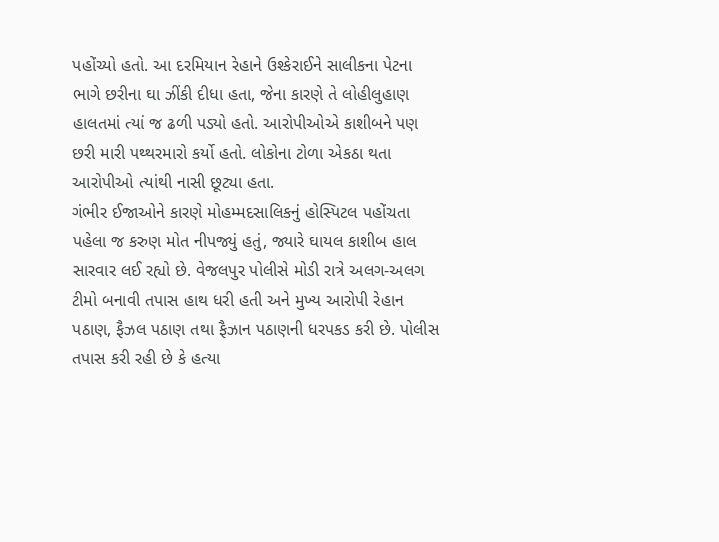પહોંચ્યો હતો. આ દરમિયાન રેહાને ઉશ્કેરાઈને સાલીકના પેટના ભાગે છરીના ઘા ઝીંકી દીધા હતા, જેના કારણે તે લોહીલુહાણ હાલતમાં ત્યાં જ ઢળી પડ્યો હતો. આરોપીઓએ કાશીબને પણ છરી મારી પથ્થરમારો કર્યો હતો. લોકોના ટોળા એકઠા થતા આરોપીઓ ત્યાંથી નાસી છૂટ્યા હતા.
ગંભીર ઈજાઓને કારણે મોહમ્મદસાલિકનું હોસ્પિટલ પહોંચતા પહેલા જ કરુણ મોત નીપજ્યું હતું, જ્યારે ઘાયલ કાશીબ હાલ સારવાર લઈ રહ્યો છે. વેજલપુર પોલીસે મોડી રાત્રે અલગ-અલગ ટીમો બનાવી તપાસ હાથ ધરી હતી અને મુખ્ય આરોપી રેહાન પઠાણ, ફૈઝલ પઠાણ તથા ફૈઝાન પઠાણની ધરપકડ કરી છે. પોલીસ તપાસ કરી રહી છે કે હત્યા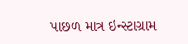પાછળ માત્ર ઇન્સ્ટાગ્રામ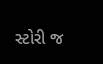સ્ટોરી જ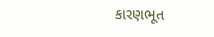કારણભૂત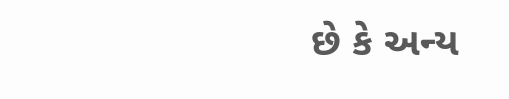છે કે અન્ય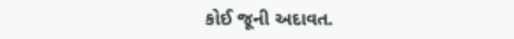કોઈ જૂની અદાવત.